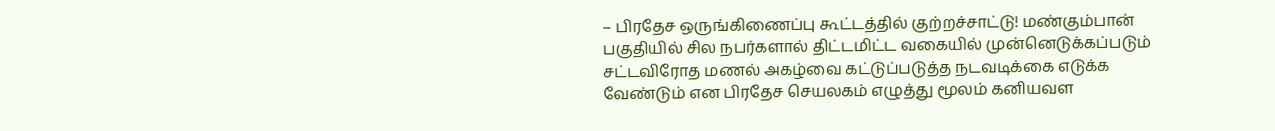– பிரதேச ஒருங்கிணைப்பு கூட்டத்தில் குற்றச்சாட்டு! மண்கும்பான் பகுதியில் சில நபர்களால் திட்டமிட்ட வகையில் முன்னெடுக்கப்படும் சட்டவிரோத மணல் அகழ்வை கட்டுப்படுத்த நடவடிக்கை எடுக்க வேண்டும் என பிரதேச செயலகம் எழுத்து மூலம் கனியவள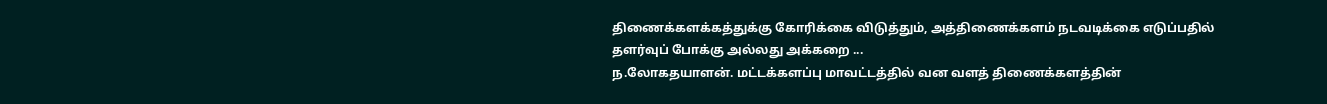திணைக்களக்கத்துக்கு கோரிக்கை விடுத்தும், அத்திணைக்களம் நடவடிக்கை எடுப்பதில் தளர்வுப் போக்கு அல்லது அக்கறை ...
ந.லோகதயாளன். மட்டக்களப்பு மாவட்டத்தில் வன வளத் திணைக்களத்தின்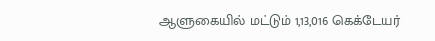ஆளுகையில் மட்டும் 1,13,016 கெக்டேயர்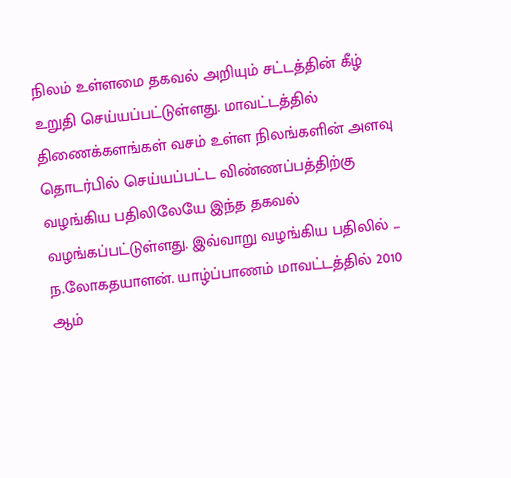நிலம் உள்ளமை தகவல் அறியும் சட்டத்தின் கீழ் உறுதி செய்யப்பட்டுள்ளது. மாவட்டத்தில் திணைக்களங்கள் வசம் உள்ள நிலங்களின் அளவு தொடர்பில் செய்யப்பட்ட விண்ணப்பத்திற்கு வழங்கிய பதிலிலேயே இந்த தகவல் வழங்கப்பட்டுள்ளது. இவ்வாறு வழங்கிய பதிலில் ...
ந.லோகதயாளன். யாழ்ப்பாணம் மாவட்டத்தில் 2010 ஆம்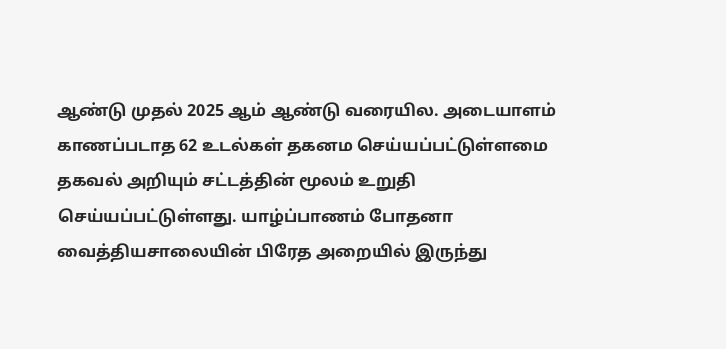ஆண்டு முதல் 2025 ஆம் ஆண்டு வரையில. அடையாளம் காணப்படாத 62 உடல்கள் தகனம செய்யப்பட்டுள்ளமை தகவல் அறியும் சட்டத்தின் மூலம் உறுதி செய்யப்பட்டுள்ளது. யாழ்ப்பாணம் போதனா வைத்தியசாலையின் பிரேத அறையில் இருந்து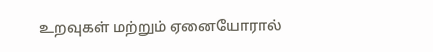உறவுகள் மற்றும் ஏனையோரால்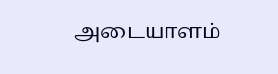அடையாளம்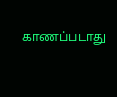காணப்படாது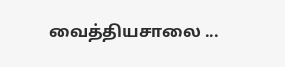வைத்தியசாலை ...